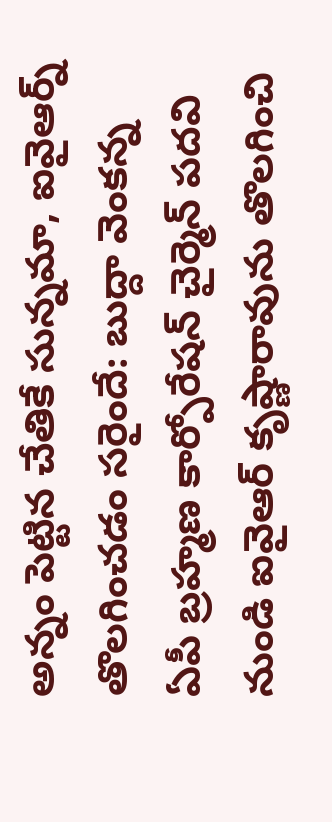అన్నం పెట్టిన చేతికే సున్నమా, ఐవైఆర్న్ తొలగించడం సరైందే: బుద్దా వెంకన్న
ఏపీ బ్రహ్మణ కార్పోరేషన్ చైర్మెన్ పదవి నుండి ఐవైఆర్ కృష్ణారావును తొలగించి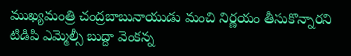ముఖ్యమంత్రి చంద్రబాబునాయుడు మంచి నిర్ణయం తీసుకొన్నారని టిడిపి ఎమ్మెల్సీ బుద్దా వెంకన్న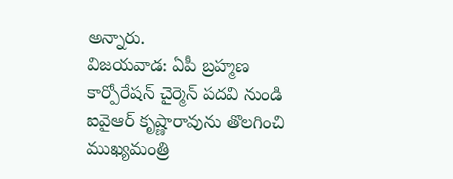అన్నారు.
విజయవాడ: ఏపీ బ్రహ్మణ కార్పోరేషన్ చైర్మెన్ పదవి నుండి ఐవైఆర్ కృష్ణారావును తొలగించి ముఖ్యమంత్రి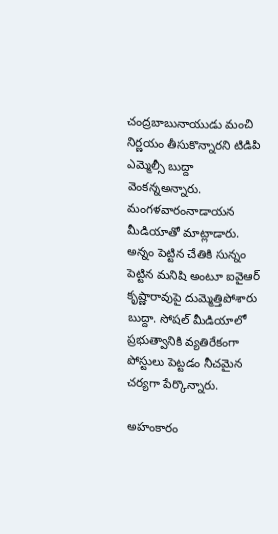చంద్రబాబునాయుడు మంచి నిర్ణయం తీసుకొన్నారని టిడిపి ఎమ్మెల్సీ బుద్దా వెంకన్నఅన్నారు.
మంగళవారంనాడాయన మీడియాతో మాట్లాడారు. అన్నం పెట్టిన చేతికి సున్నం పెట్టిన మనిషి అంటూ ఐవైఆర్ కృష్ణారావుపై దుమ్మెత్తిపోశారు బుద్దా. సోషల్ మీడియాలో ప్రభుత్వానికి వ్యతిరేకంగా పోస్టులు పెట్టడం నీచమైన చర్యగా పేర్కొన్నారు.

అహంకారం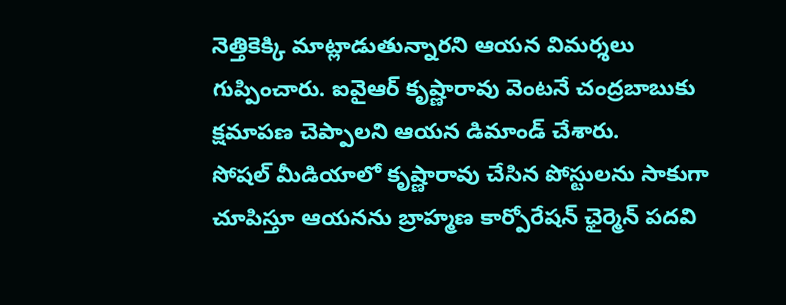నెత్తికెక్కి మాట్లాడుతున్నారని ఆయన విమర్శలు గుప్పించారు. ఐవైఆర్ కృష్ణారావు వెంటనే చంద్రబాబుకు క్షమాపణ చెప్పాలని ఆయన డిమాండ్ చేశారు.
సోషల్ మీడియాలో కృష్ణారావు చేసిన పోస్టులను సాకుగా చూపిస్తూ ఆయనను బ్రాహ్మణ కార్పోరేషన్ ఛైర్మెన్ పదవి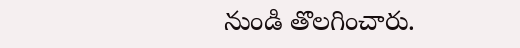నుండి తొలగించారు.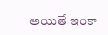అయితే ఇంకా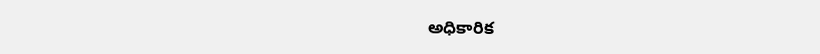అధికారిక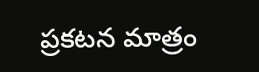ప్రకటన మాత్రం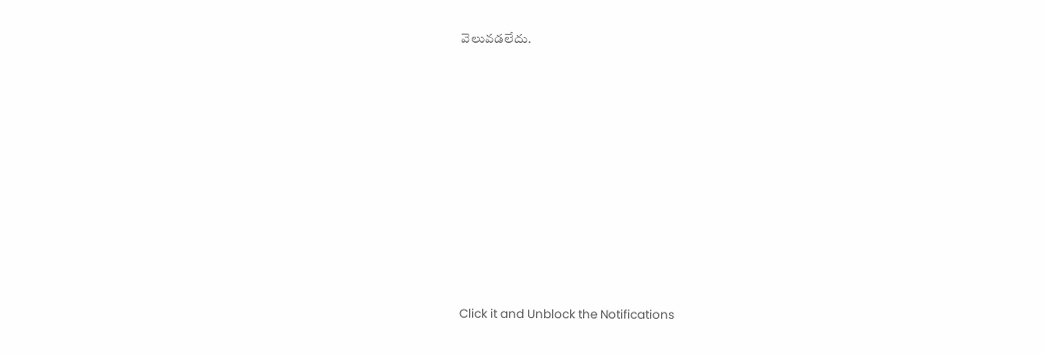వెలువడలేదు.












Click it and Unblock the Notifications